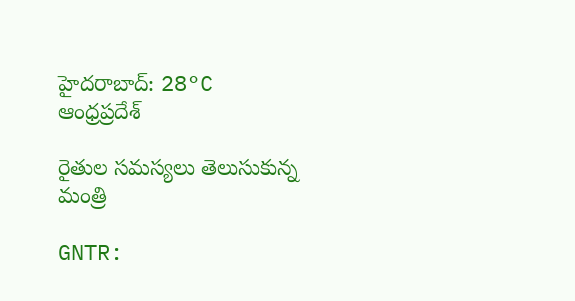హైదరాబాద్: 28°C
ఆంధ్రప్రదేశ్

రైతుల సమస్యలు తెలుసుకున్న మంత్రి

GNTR: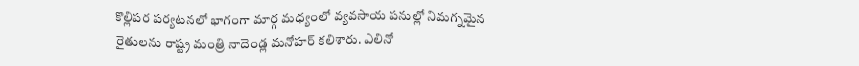కొల్లిపర పర్యటనలో భాగంగా మార్గ మధ్యంలో వ్యవసాయ పనుల్లో నిమగ్నమైన రైతులను రాష్ట్ర మంత్రి నాదెండ్ల మనోహర్ కలిశారు. ఎలినో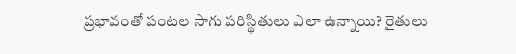ప్రభావంతో పంటల సాగు పరిస్థితులు ఎలా ఉన్నాయి? రైతులు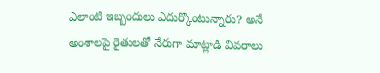ఎలాంటి ఇబ్బందులు ఎదుర్కొంటున్నారు? అనే అంశాలపై రైతులతో నేరుగా మాట్లాడి వివరాలు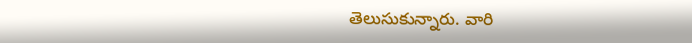తెలుసుకున్నారు. వారి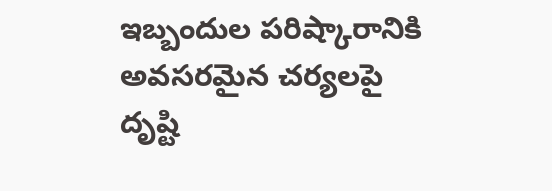ఇబ్బందుల పరిష్కారానికి అవసరమైన చర్యలపై దృష్టి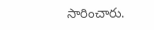సారించారు.